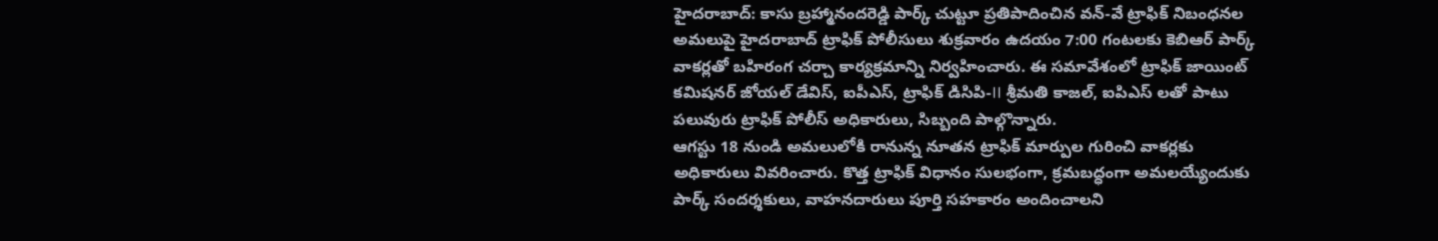హైదరాబాద్: కాసు బ్రహ్మానందరెడ్డి పార్క్ చుట్టూ ప్రతిపాదించిన వన్-వే ట్రాఫిక్ నిబంధనల అమలుపై హైదరాబాద్ ట్రాఫిక్ పోలీసులు శుక్రవారం ఉదయం 7:00 గంటలకు కెబిఆర్ పార్క్ వాకర్లతో బహిరంగ చర్చా కార్యక్రమాన్ని నిర్వహించారు. ఈ సమావేశంలో ట్రాఫిక్ జాయింట్ కమిషనర్ జోయల్ డేవిస్, ఐపీఎస్, ట్రాఫిక్ డిసిపి-II శ్రీమతి కాజల్, ఐపిఎస్ లతో పాటు పలువురు ట్రాఫిక్ పోలీస్ అధికారులు, సిబ్బంది పాల్గొన్నారు.
ఆగస్టు 18 నుండి అమలులోకి రానున్న నూతన ట్రాఫిక్ మార్పుల గురించి వాకర్లకు అధికారులు వివరించారు. కొత్త ట్రాఫిక్ విధానం సులభంగా, క్రమబద్ధంగా అమలయ్యేందుకు పార్క్ సందర్శకులు, వాహనదారులు పూర్తి సహకారం అందించాలని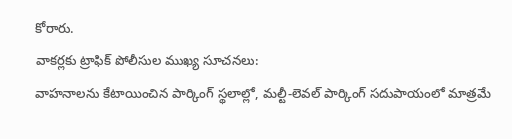కోరారు.
వాకర్లకు ట్రాఫిక్ పోలీసుల ముఖ్య సూచనలు:
వాహనాలను కేటాయించిన పార్కింగ్ స్థలాల్లో, మల్టీ-లెవల్ పార్కింగ్ సదుపాయంలో మాత్రమే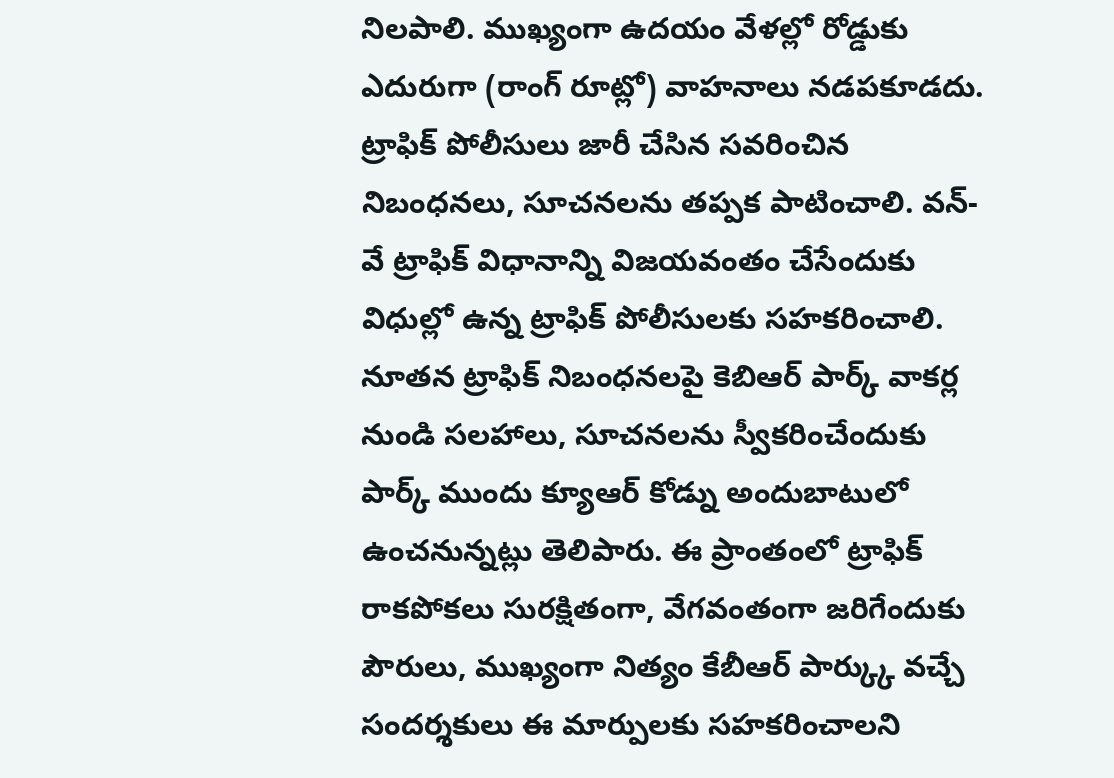నిలపాలి. ముఖ్యంగా ఉదయం వేళల్లో రోడ్డుకు ఎదురుగా (రాంగ్ రూట్లో) వాహనాలు నడపకూడదు. ట్రాఫిక్ పోలీసులు జారీ చేసిన సవరించిన నిబంధనలు, సూచనలను తప్పక పాటించాలి. వన్-వే ట్రాఫిక్ విధానాన్ని విజయవంతం చేసేందుకు విధుల్లో ఉన్న ట్రాఫిక్ పోలీసులకు సహకరించాలి. నూతన ట్రాఫిక్ నిబంధనలపై కెబిఆర్ పార్క్ వాకర్ల నుండి సలహాలు, సూచనలను స్వీకరించేందుకు పార్క్ ముందు క్యూఆర్ కోడ్ను అందుబాటులో ఉంచనున్నట్లు తెలిపారు. ఈ ప్రాంతంలో ట్రాఫిక్ రాకపోకలు సురక్షితంగా, వేగవంతంగా జరిగేందుకు పౌరులు, ముఖ్యంగా నిత్యం కేబీఆర్ పార్క్కు వచ్చే సందర్శకులు ఈ మార్పులకు సహకరించాలని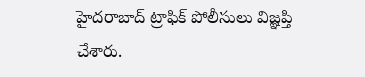హైదరాబాద్ ట్రాఫిక్ పోలీసులు విజ్ఞప్తి చేశారు.